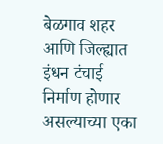बेळगाव शहर आणि जिल्ह्यात इंधन टंचाई निर्माण होणार असल्याच्या एका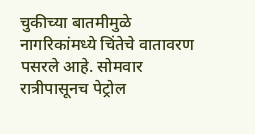चुकीच्या बातमीमुळे नागरिकांमध्ये चिंतेचे वातावरण पसरले आहे. सोमवार रात्रीपासूनच पेट्रोल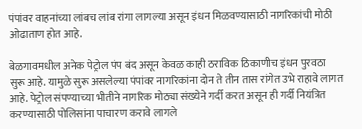पंपांवर वाहनांच्या लांबच लांब रांगा लागल्या असून इंधन मिळवण्यासाठी नागरिकांची मोठी ओढाताण होत आहे.

बेळगावमधील अनेक पेट्रोल पंप बंद असून केवळ काही ठराविक ठिकाणीच इंधन पुरवठा सुरू आहे. यामुळे सुरू असलेल्या पंपांवर नागरिकांना दोन ते तीन तास रांगेत उभे राहावे लागत आहे. पेट्रोल संपण्याच्या भीतीने नागरिक मोठ्या संख्येने गर्दी करत असून ही गर्दी नियंत्रित करण्यासाठी पोलिसांना पाचारण करावे लागले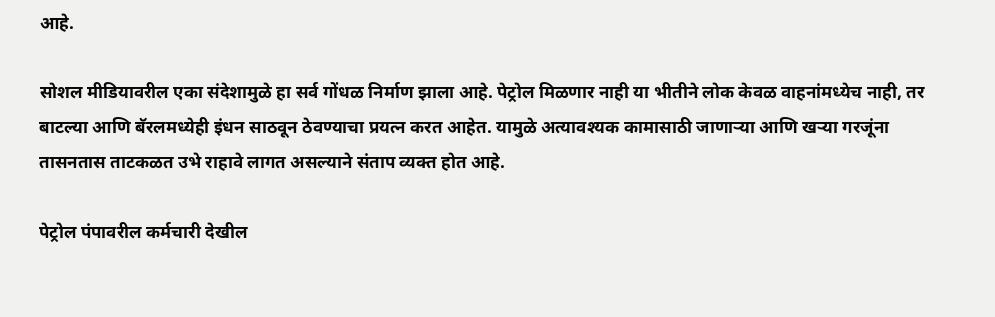आहे.

सोशल मीडियावरील एका संदेशामुळे हा सर्व गोंधळ निर्माण झाला आहे. पेट्रोल मिळणार नाही या भीतीने लोक केवळ वाहनांमध्येच नाही, तर बाटल्या आणि बॅरलमध्येही इंधन साठवून ठेवण्याचा प्रयत्न करत आहेत. यामुळे अत्यावश्यक कामासाठी जाणाऱ्या आणि खऱ्या गरजूंना तासनतास ताटकळत उभे राहावे लागत असल्याने संताप व्यक्त होत आहे.

पेट्रोल पंपावरील कर्मचारी देखील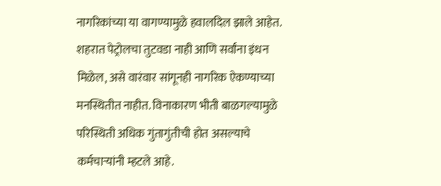नागरिकांच्या या वागण्यामुळे हवालदिल झाले आहेत. शहरात पेट्रोलचा तुटवडा नाही आणि सर्वांना इंधन मिळेल, असे वारंवार सांगूनही नागरिक ऐकण्याच्या मनस्थितीत नाहीत. विनाकारण भीती बाळगल्यामुळे परिस्थिती अधिक गुंतागुंतीची होत असल्याचे कर्मचाऱ्यांनी म्हटले आहे.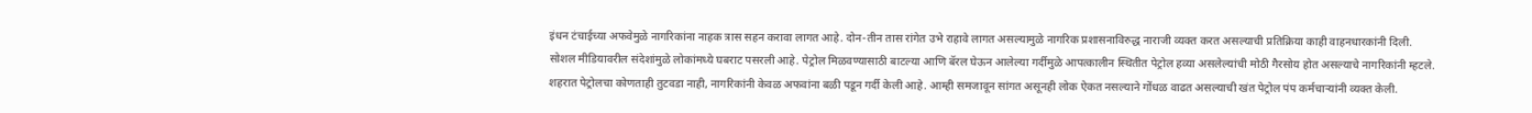इंधन टंचाईच्या अफवेमुळे नागरिकांना नाहक त्रास सहन करावा लागत आहे. दोन-तीन तास रांगेत उभे राहावे लागत असल्यामुळे नागरिक प्रशासनाविरुद्ध नाराजी व्यक्त करत असल्याची प्रतिक्रिया काही वाहनधारकांनी दिली.
सोशल मीडियावरील संदेशांमुळे लोकांमध्ये घबराट पसरली आहे. पेट्रोल मिळवण्यासाठी बाटल्या आणि बॅरल घेऊन आलेल्या गर्दीमुळे आपत्कालीन स्थितीत पेट्रोल हव्या असलेल्यांची मोठी गैरसोय होत असल्याचे नागरिकांनी म्हटले.
शहरात पेट्रोलचा कोणताही तुटवडा नाही, नागरिकांनी केवळ अफवांना बळी पडून गर्दी केली आहे. आम्ही समजावून सांगत असूनही लोक ऐकत नसल्याने गोंधळ वाढत असल्याची खंत पेट्रोल पंप कर्मचाऱ्यांनी व्यक्त केली.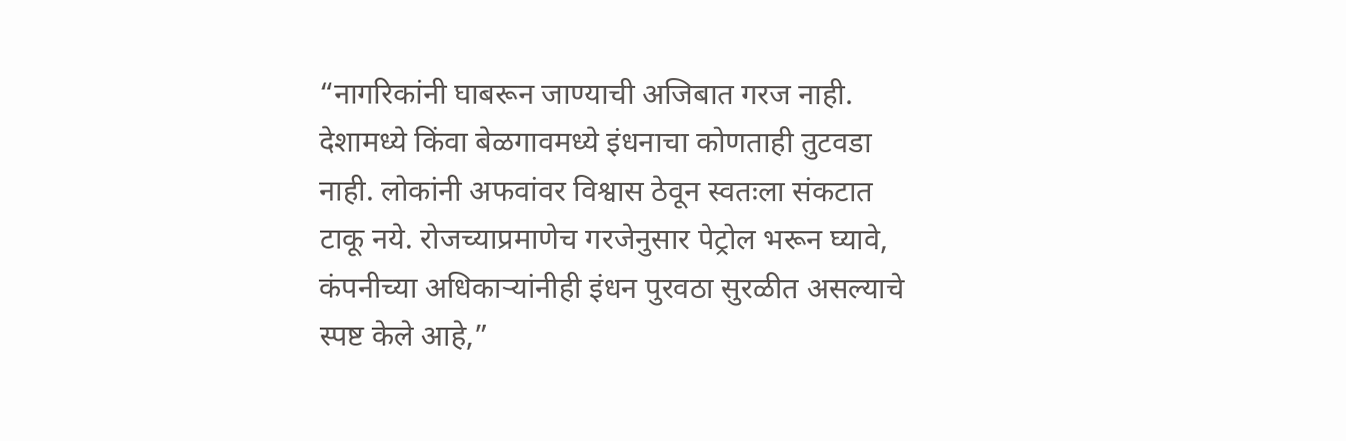“नागरिकांनी घाबरून जाण्याची अजिबात गरज नाही. देशामध्ये किंवा बेळगावमध्ये इंधनाचा कोणताही तुटवडा नाही. लोकांनी अफवांवर विश्वास ठेवून स्वतःला संकटात टाकू नये. रोजच्याप्रमाणेच गरजेनुसार पेट्रोल भरून घ्यावे, कंपनीच्या अधिकाऱ्यांनीही इंधन पुरवठा सुरळीत असल्याचे स्पष्ट केले आहे,”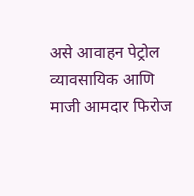असे आवाहन पेट्रोल व्यावसायिक आणि माजी आमदार फिरोज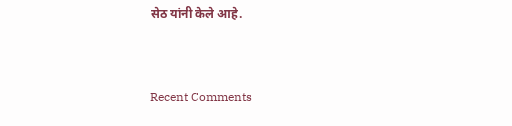सेठ यांनी केले आहे.


Recent Comments